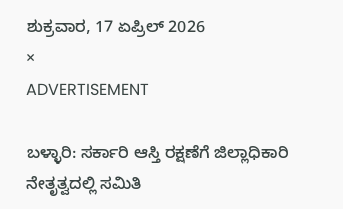ಶುಕ್ರವಾರ, 17 ಏಪ್ರಿಲ್ 2026
×
ADVERTISEMENT

ಬಳ್ಳಾರಿ: ಸರ್ಕಾರಿ ಆಸ್ತಿ ರಕ್ಷಣೆಗೆ ಜಿಲ್ಲಾಧಿಕಾರಿ ನೇತೃತ್ವದಲ್ಲಿ ಸಮಿತಿ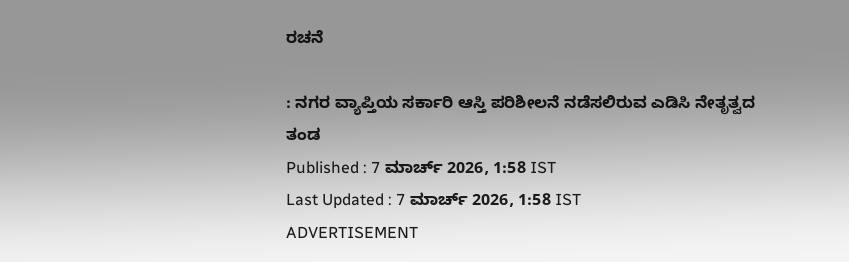ರಚನೆ

: ನಗರ ವ್ಯಾಪ್ತಿಯ ಸರ್ಕಾರಿ ಆಸ್ತಿ ಪರಿಶೀಲನೆ ನಡೆಸಲಿರುವ ಎಡಿಸಿ ನೇತೃತ್ವದ ತಂಡ
Published : 7 ಮಾರ್ಚ್ 2026, 1:58 IST
Last Updated : 7 ಮಾರ್ಚ್ 2026, 1:58 IST
ADVERTISEMENT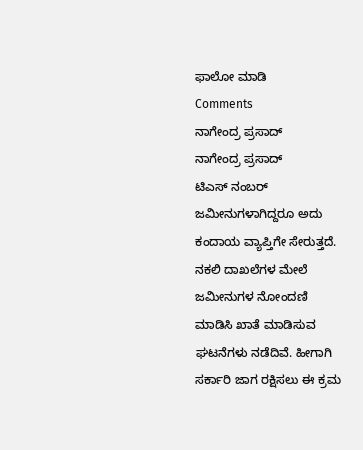ಫಾಲೋ ಮಾಡಿ
Comments
ನಾಗೇಂದ್ರ ಪ್ರಸಾದ್‌
ನಾಗೇಂದ್ರ ಪ್ರಸಾದ್‌
ಟಿಎಸ್‌ ನಂಬರ್‌ ಜಮೀನುಗಳಾಗಿದ್ದರೂ ಅದು ಕಂದಾಯ ವ್ಯಾಪ್ತಿಗೇ ಸೇರುತ್ತದೆ. ನಕಲಿ ದಾಖಲೆಗಳ ಮೇಲೆ ಜಮೀನುಗಳ ನೋಂದಣಿ ಮಾಡಿಸಿ ಖಾತೆ ಮಾಡಿಸುವ ಘಟನೆಗಳು ನಡೆದಿವೆ. ಹೀಗಾಗಿ ಸರ್ಕಾರಿ ಜಾಗ ರಕ್ಷಿಸಲು ಈ ಕ್ರಮ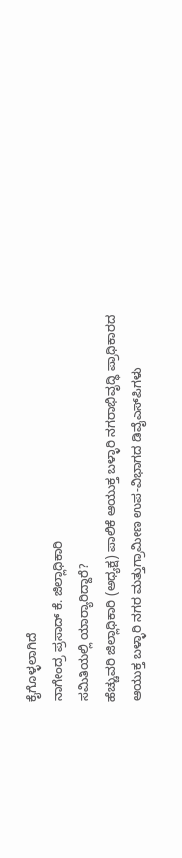ಕೈಗೊಳ್ಳಲಾಗಿದೆ
ನಾಗೇಂದ್ರ ಪ್ರಸಾದ್‌ ಕೆ. ಜಿಲ್ಲಾಧಿಕಾರಿ
ಸಮಿತಿಯಲ್ಲಿ ಯಾರ‍್ಯಾರಿದ್ದಾರೆ?
ಹೆಚ್ಚುವರಿ ಜಿಲ್ಲಾಧಿಕಾರಿ (ಅಧ್ಯಕ್ಷ) ಪಾಲಿಕೆ ಆಯುಕ್ತ ಬಳ್ಳಾರಿ ನಗರಾಭಿವೃದ್ಧಿ ಪ್ರಾಧಿಕಾರದ ಆಯುಕ್ತ ಬಳ್ಳಾರಿ ನಗರ ಮತ್ತುಗ್ರಾಮೀಣ ಉಪ-ವಿಭಾಗದ ಡಿವೈಎಸ್‌ಪಿಗಳು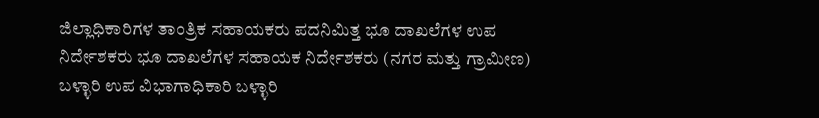ಜಿಲ್ಲಾಧಿಕಾರಿಗಳ ತಾಂತ್ರಿಕ ಸಹಾಯಕರು ಪದನಿಮಿತ್ತ ಭೂ ದಾಖಲೆಗಳ ಉಪ ನಿರ್ದೇಶಕರು ಭೂ ದಾಖಲೆಗಳ ಸಹಾಯಕ ನಿರ್ದೇಶಕರು (ನಗರ ಮತ್ತು ಗ್ರಾಮೀಣ) ಬಳ್ಳಾರಿ ಉಪ ವಿಭಾಗಾಧಿಕಾರಿ ಬಳ್ಳಾರಿ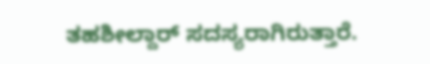ತಹಶೀಲ್ದಾರ್‌ ಸದಸ್ಯರಾಗಿರುತ್ತಾರೆ.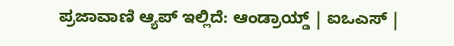ಪ್ರಜಾವಾಣಿ ಆ್ಯಪ್ ಇಲ್ಲಿದೆ: ಆಂಡ್ರಾಯ್ಡ್ | ಐಒಎಸ್ |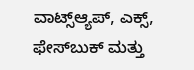ವಾಟ್ಸ್ಆ್ಯಪ್, ಎಕ್ಸ್, ಫೇಸ್‌ಬುಕ್ ಮತ್ತು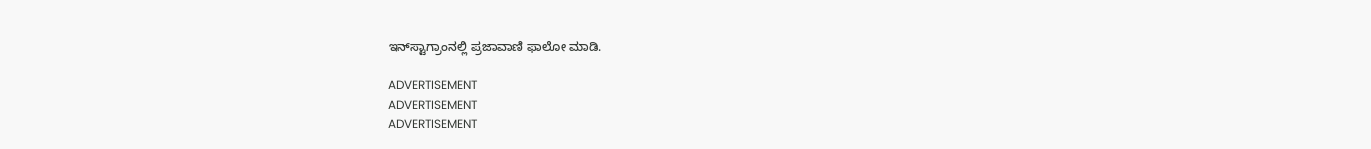ಇನ್‌ಸ್ಟಾಗ್ರಾಂನಲ್ಲಿ ಪ್ರಜಾವಾಣಿ ಫಾಲೋ ಮಾಡಿ.

ADVERTISEMENT
ADVERTISEMENT
ADVERTISEMENT